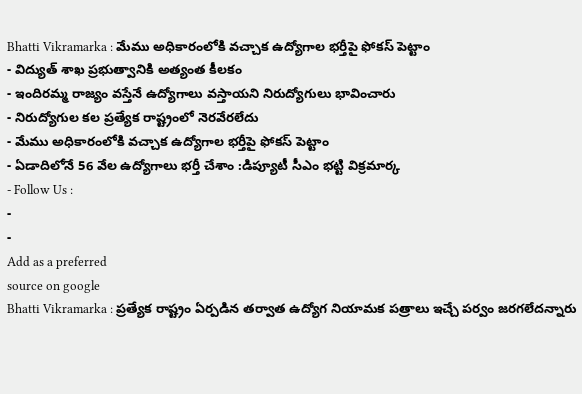Bhatti Vikramarka : మేము అధికారంలోకి వచ్చాక ఉద్యోగాల భర్తీపై ఫోకస్ పెట్టాం
- విద్యుత్ శాఖ ప్రభుత్వానికి అత్యంత కీలకం
- ఇందిరమ్మ రాజ్యం వస్తేనే ఉద్యోగాలు వస్తాయని నిరుద్యోగులు భావించారు
- నిరుద్యోగుల కల ప్రత్యేక రాష్ట్రంలో నెరవేరలేదు
- మేము అధికారంలోకి వచ్చాక ఉద్యోగాల భర్తీపై ఫోకస్ పెట్టాం
- ఏడాదిలోనే 56 వేల ఉద్యోగాలు భర్తీ చేశాం :డిప్యూటీ సీఎం భట్టి విక్రమార్క
- Follow Us :
-
-
Add as a preferred
source on google
Bhatti Vikramarka : ప్రత్యేక రాష్ట్రం ఏర్పడిన తర్వాత ఉద్యోగ నియామక పత్రాలు ఇచ్చే పర్వం జరగలేదన్నారు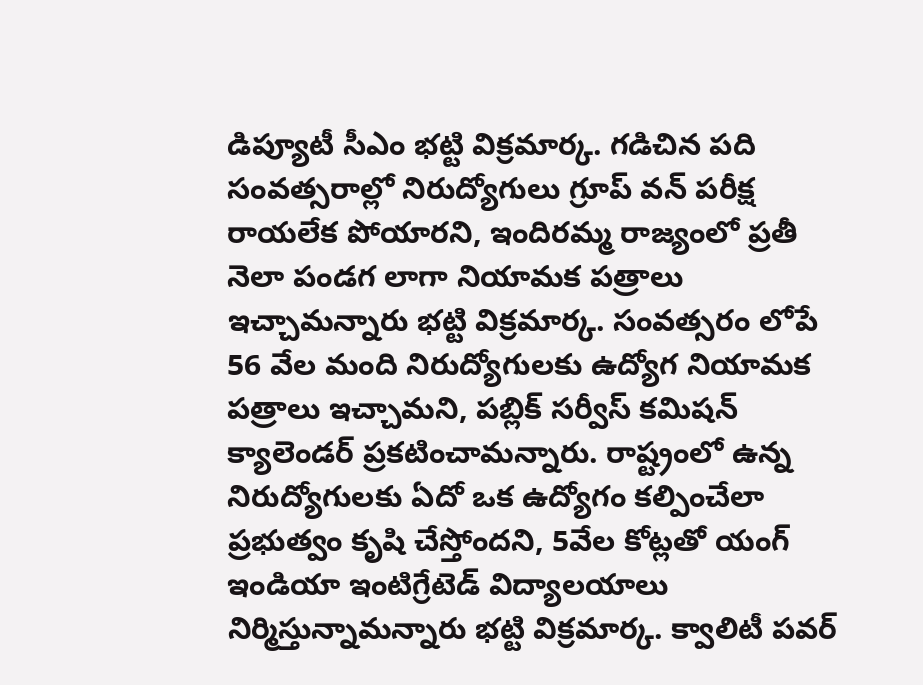డిప్యూటీ సీఎం భట్టి విక్రమార్క. గడిచిన పది సంవత్సరాల్లో నిరుద్యోగులు గ్రూప్ వన్ పరీక్ష రాయలేక పోయారని, ఇందిరమ్మ రాజ్యంలో ప్రతీ నెలా పండగ లాగా నియామక పత్రాలు ఇచ్చామన్నారు భట్టి విక్రమార్క. సంవత్సరం లోపే 56 వేల మంది నిరుద్యోగులకు ఉద్యోగ నియామక పత్రాలు ఇచ్చామని, పబ్లిక్ సర్వీస్ కమిషన్ క్యాలెండర్ ప్రకటించామన్నారు. రాష్ట్రంలో ఉన్న నిరుద్యోగులకు ఏదో ఒక ఉద్యోగం కల్పించేలా ప్రభుత్వం కృషి చేస్తోందని, 5వేల కోట్లతో యంగ్ ఇండియా ఇంటిగ్రేటెడ్ విద్యాలయాలు నిర్మిస్తున్నామన్నారు భట్టి విక్రమార్క. క్వాలిటీ పవర్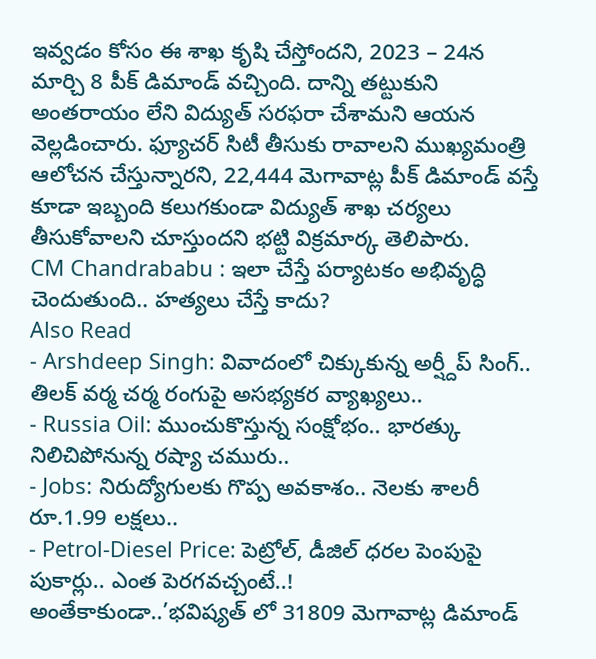ఇవ్వడం కోసం ఈ శాఖ కృషి చేస్తోందని, 2023 – 24న మార్చి 8 పీక్ డిమాండ్ వచ్చింది. దాన్ని తట్టుకుని అంతరాయం లేని విద్యుత్ సరఫరా చేశామని ఆయన వెల్లడించారు. ఫ్యూచర్ సిటీ తీసుకు రావాలని ముఖ్యమంత్రి ఆలోచన చేస్తున్నారని, 22,444 మెగావాట్ల పీక్ డిమాండ్ వస్తే కూడా ఇబ్బంది కలుగకుండా విద్యుత్ శాఖ చర్యలు తీసుకోవాలని చూస్తుందని భట్టి విక్రమార్క తెలిపారు.
CM Chandrababu : ఇలా చేస్తే పర్యాటకం అభివృద్ధి చెందుతుంది.. హత్యలు చేస్తే కాదు?
Also Read
- Arshdeep Singh: వివాదంలో చిక్కుకున్న అర్ష్దీప్ సింగ్.. తిలక్ వర్మ చర్మ రంగుపై అసభ్యకర వ్యాఖ్యలు..
- Russia Oil: ముంచుకొస్తున్న సంక్షోభం.. భారత్కు నిలిచిపోనున్న రష్యా చమురు..
- Jobs: నిరుద్యోగులకు గొప్ప అవకాశం.. నెలకు శాలరీ రూ.1.99 లక్షలు..
- Petrol-Diesel Price: పెట్రోల్, డీజిల్ ధరల పెంపుపై పుకార్లు.. ఎంత పెరగవచ్చంటే..!
అంతేకాకుండా..’భవిష్యత్ లో 31809 మెగావాట్ల డిమాండ్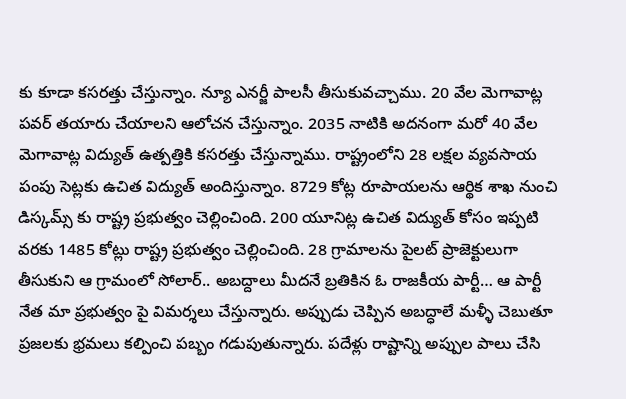కు కూడా కసరత్తు చేస్తున్నాం. న్యూ ఎనర్జీ పాలసీ తీసుకువచ్చాము. 20 వేల మెగావాట్ల పవర్ తయారు చేయాలని ఆలోచన చేస్తున్నాం. 2035 నాటికి అదనంగా మరో 40 వేల మెగావాట్ల విద్యుత్ ఉత్పత్తికి కసరత్తు చేస్తున్నాము. రాష్ట్రంలోని 28 లక్షల వ్యవసాయ పంపు సెట్లకు ఉచిత విద్యుత్ అందిస్తున్నాం. 8729 కోట్ల రూపాయలను ఆర్థిక శాఖ నుంచి డిస్కమ్స్ కు రాష్ట్ర ప్రభుత్వం చెల్లించింది. 200 యూనిట్ల ఉచిత విద్యుత్ కోసం ఇప్పటి వరకు 1485 కోట్లు రాష్ట్ర ప్రభుత్వం చెల్లించింది. 28 గ్రామాలను పైలట్ ప్రాజెక్టులుగా తీసుకుని ఆ గ్రామంలో సోలార్.. అబద్దాలు మీదనే బ్రతికిన ఓ రాజకీయ పార్టీ… ఆ పార్టీ నేత మా ప్రభుత్వం పై విమర్శలు చేస్తున్నారు. అప్పుడు చెప్పిన అబద్ధాలే మళ్ళీ చెబుతూ ప్రజలకు భ్రమలు కల్పించి పబ్బం గడుపుతున్నారు. పదేళ్లు రాష్టాన్ని అప్పుల పాలు చేసి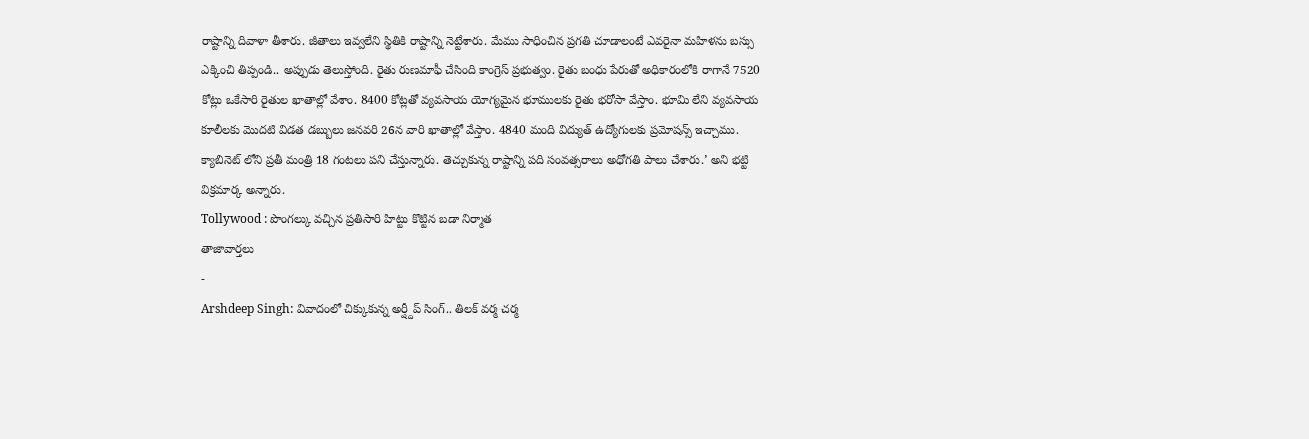రాష్టాన్ని దివాళా తీశారు. జీతాలు ఇవ్వలేని స్థితికి రాష్టాన్ని నెట్టేశారు. మేము సాధించిన ప్రగతి చూడాలంటే ఎవరైనా మహిళను బస్సు ఎక్కించి తిప్పండి.. అప్పుడు తెలుస్తోంది. రైతు రుణమాఫీ చేసింది కాంగ్రెస్ ప్రభుత్వం. రైతు బంధు పేరుతో అధికారంలోకి రాగానే 7520 కోట్లు ఒకేసారి రైతుల ఖాతాల్లో వేశాం. 8400 కోట్లతో వ్యవసాయ యోగ్యమైన భూములకు రైతు భరోసా వేస్తాం. భూమి లేని వ్యవసాయ కూలీలకు మొదటి విడత డబ్బులు జనవరి 26న వారి ఖాతాల్లో వేస్తాం. 4840 మంది విద్యుత్ ఉద్యోగులకు ప్రమోషన్స్ ఇచ్చాము. క్యాబినెట్ లోని ప్రతీ మంత్రి 18 గంటలు పని చేస్తున్నారు. తెచ్చుకున్న రాష్టాన్ని పది సంవత్సరాలు అధోగతి పాలు చేశారు.’ అని భట్టి విక్రమార్క అన్నారు.
Tollywood : పొంగల్కు వచ్చిన ప్రతిసారి హిట్టు కొట్టిన బడా నిర్మాత
తాజావార్తలు
-
Arshdeep Singh: వివాదంలో చిక్కుకున్న అర్ష్దీప్ సింగ్.. తిలక్ వర్మ చర్మ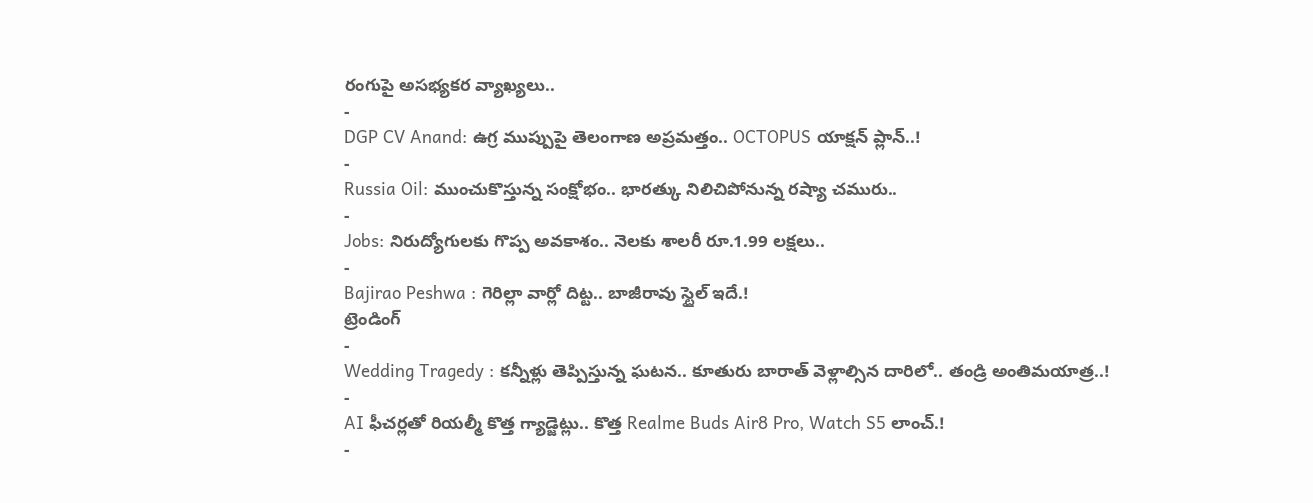రంగుపై అసభ్యకర వ్యాఖ్యలు..
-
DGP CV Anand: ఉగ్ర ముప్పుపై తెలంగాణ అప్రమత్తం.. OCTOPUS యాక్షన్ ప్లాన్..!
-
Russia Oil: ముంచుకొస్తున్న సంక్షోభం.. భారత్కు నిలిచిపోనున్న రష్యా చమురు..
-
Jobs: నిరుద్యోగులకు గొప్ప అవకాశం.. నెలకు శాలరీ రూ.1.99 లక్షలు..
-
Bajirao Peshwa : గెరిల్లా వార్లో దిట్ట.. బాజీరావు స్టైల్ ఇదే.!
ట్రెండింగ్
-
Wedding Tragedy : కన్నీళ్లు తెప్పిస్తున్న ఘటన.. కూతురు బారాత్ వెళ్లాల్సిన దారిలో.. తండ్రి అంతిమయాత్ర..!
-
AI ఫీచర్లతో రియల్మీ కొత్త గ్యాడ్జెట్లు.. కొత్త Realme Buds Air8 Pro, Watch S5 లాంచ్.!
-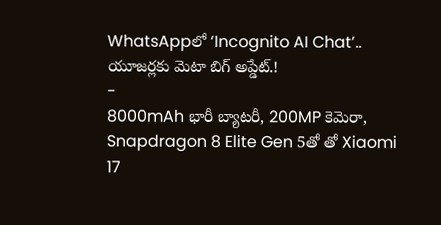WhatsAppలో ‘Incognito AI Chat’.. యూజర్లకు మెటా బిగ్ అప్డేట్.!
-
8000mAh భారీ బ్యాటరీ, 200MP కెమెరా, Snapdragon 8 Elite Gen 5తో తో Xiaomi 17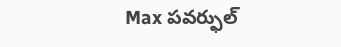Max పవర్ఫుల్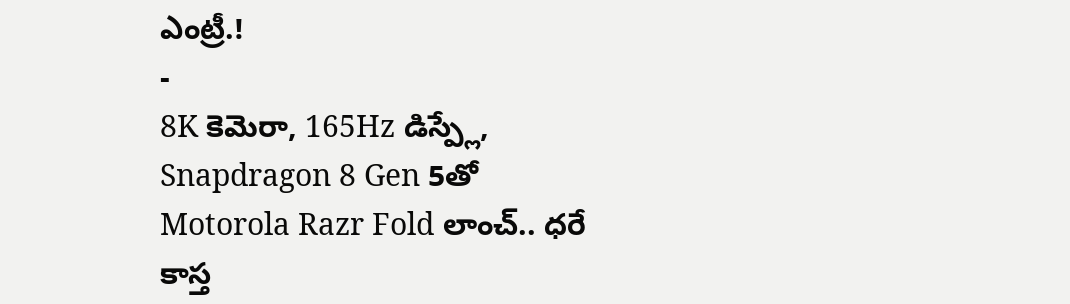ఎంట్రీ.!
-
8K కెమెరా, 165Hz డిస్ప్లే, Snapdragon 8 Gen 5తో Motorola Razr Fold లాంచ్.. ధరే కాస్త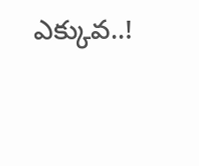ఎక్కువ..!